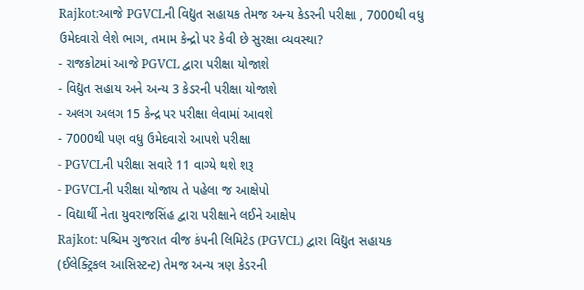Rajkot:આજે PGVCLની વિદ્યુત સહાયક તેમજ અન્ય કેડરની પરીક્ષા , 7000થી વધુ ઉમેદવારો લેશે ભાગ, તમામ કેન્દ્રો પર કેવી છે સુરક્ષા વ્યવસ્થા?
- રાજકોટમાં આજે PGVCL દ્વારા પરીક્ષા યોજાશે
- વિદ્યુત સહાય અને અન્ય 3 કેડરની પરીક્ષા યોજાશે
- અલગ અલગ 15 કેન્દ્ર પર પરીક્ષા લેવામાં આવશે
- 7000થી પણ વધુ ઉમેદવારો આપશે પરીક્ષા
- PGVCLની પરીક્ષા સવારે 11 વાગ્યે થશે શરૂ
- PGVCLની પરીક્ષા યોજાય તે પહેલા જ આક્ષેપો
- વિદ્યાર્થી નેતા યુવરાજસિંહ દ્વારા પરીક્ષાને લઈને આક્ષેપ
Rajkot: પશ્ચિમ ગુજરાત વીજ કંપની લિમિટેડ (PGVCL) દ્વારા વિદ્યુત સહાયક (ઈલેક્ટ્રિકલ આસિસ્ટન્ટ) તેમજ અન્ય ત્રણ કેડરની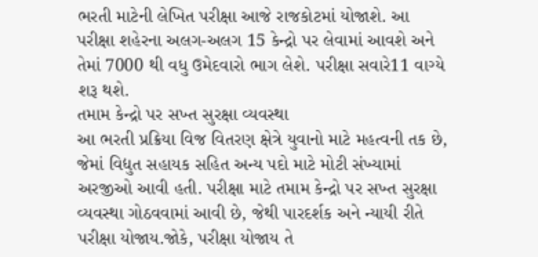ભરતી માટેની લેખિત પરીક્ષા આજે રાજકોટમાં યોજાશે. આ પરીક્ષા શહેરના અલગ-અલગ 15 કેન્દ્રો પર લેવામાં આવશે અને તેમાં 7000 થી વધુ ઉમેદવારો ભાગ લેશે. પરીક્ષા સવારે11 વાગ્યે શરૂ થશે.
તમામ કેન્દ્રો પર સખ્ત સુરક્ષા વ્યવસ્થા
આ ભરતી પ્રક્રિયા વિજ વિતરણ ક્ષેત્રે યુવાનો માટે મહત્વની તક છે, જેમાં વિદ્યુત સહાયક સહિત અન્ય પદો માટે મોટી સંખ્યામાં અરજીઓ આવી હતી. પરીક્ષા માટે તમામ કેન્દ્રો પર સખ્ત સુરક્ષા વ્યવસ્થા ગોઠવવામાં આવી છે, જેથી પારદર્શક અને ન્યાયી રીતે પરીક્ષા યોજાય.જોકે, પરીક્ષા યોજાય તે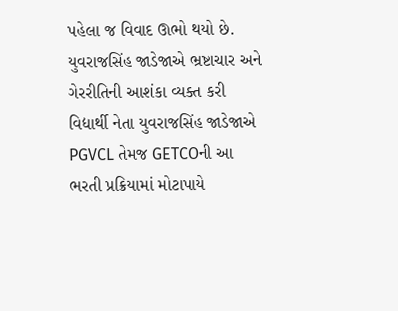પહેલા જ વિવાદ ઊભો થયો છે.
યુવરાજસિંહ જાડેજાએ ભ્રષ્ટાચાર અને ગેરરીતિની આશંકા વ્યક્ત કરી
વિદ્યાર્થી નેતા યુવરાજસિંહ જાડેજાએ PGVCL તેમજ GETCOની આ ભરતી પ્રક્રિયામાં મોટાપાયે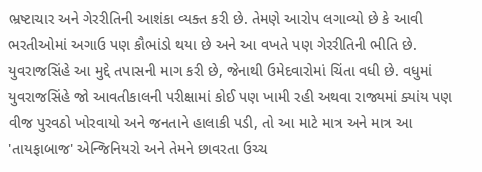ભ્રષ્ટાચાર અને ગેરરીતિની આશંકા વ્યક્ત કરી છે. તેમણે આરોપ લગાવ્યો છે કે આવી ભરતીઓમાં અગાઉ પણ કૌભાંડો થયા છે અને આ વખતે પણ ગેરરીતિની ભીતિ છે. યુવરાજસિંહે આ મુદ્દે તપાસની માગ કરી છે, જેનાથી ઉમેદવારોમાં ચિંતા વધી છે. વધુમાં યુવરાજસિંહે જો આવતીકાલની પરીક્ષામાં કોઈ પણ ખામી રહી અથવા રાજ્યમાં ક્યાંય પણ વીજ પુરવઠો ખોરવાયો અને જનતાને હાલાકી પડી, તો આ માટે માત્ર અને માત્ર આ 'તાયફાબાજ' એન્જિનિયરો અને તેમને છાવરતા ઉચ્ચ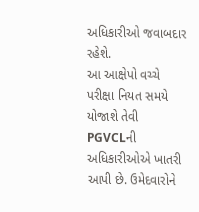અધિકારીઓ જવાબદાર રહેશે.
આ આક્ષેપો વચ્ચે પરીક્ષા નિયત સમયે યોજાશે તેવી PGVCLની અધિકારીઓએ ખાતરી આપી છે. ઉમેદવારોને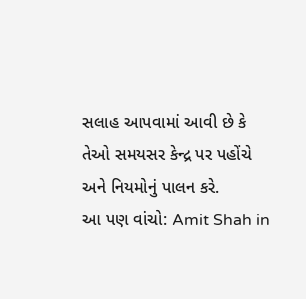સલાહ આપવામાં આવી છે કે તેઓ સમયસર કેન્દ્ર પર પહોંચે અને નિયમોનું પાલન કરે.
આ પણ વાંચો: Amit Shah in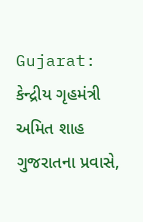Gujarat: કેન્દ્રીય ગૃહમંત્રી અમિત શાહ ગુજરાતના પ્રવાસે,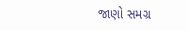જાણો સમગ્ર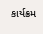કાર્યક્રમ